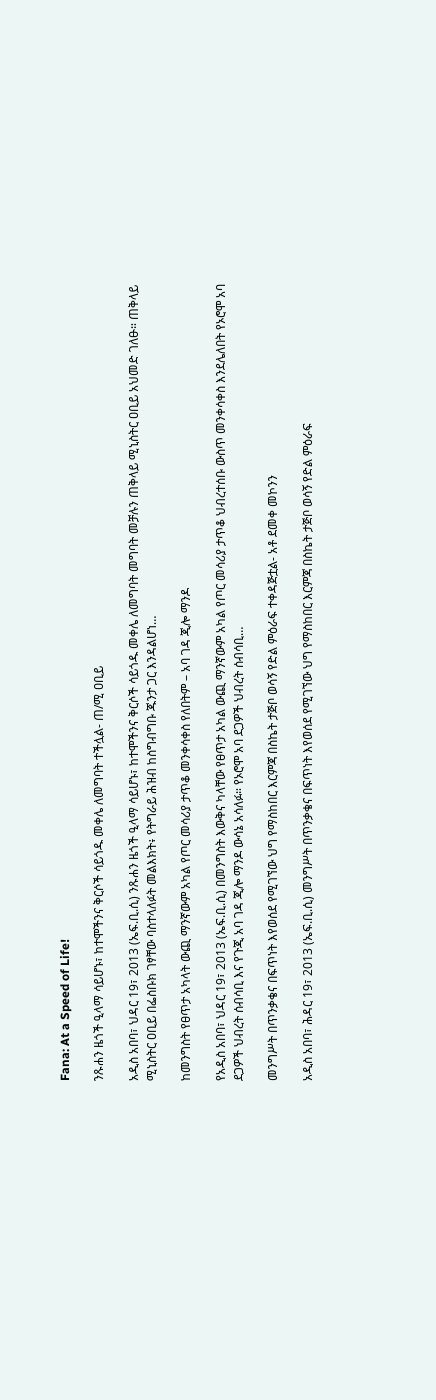Fana: At a Speed of Life!

ንጹሐን ዜጎች ዒላማ ሳይሆኑ፣ ከተሞችንና ቅርሶች ሳይጎዱ መቀሌ ለመግባት ተችሏል- ጠ/ሚ ዐቢይ

አዲስ አበባ፣ ህዳር 19፣ 2013 (ኤፍ.ቢ.ሲ) ንጹሐን ዜጎች ዒላማ ሳይሆኑ፣ ከተሞችንና ቅርሶች ሳይጎዱ መቀሌ ለመግባት መግባት መቻሉን ጠቅላይ ሚኒስትር ዐቢይ አህመድ ገለፁ። ጠቅላይ ሚኒስትር ዐቢይ በፌስቡክ ገፃቸው ባስተላለፉት መልእክት፥ የትግራይ ሕዝብ ከስግብግቡ ጁንታ ጋር እንዳልሆነ…

ከመንግስት የፀጥታ አካላት ውጪ ማንኛውም አካል የጦር መሳሪያ ታጥቆ መንቀሳቀስ የለበትም – አባ ገዳ ጂሎ ማንዶ

የአዲስ አበባ፣ ህዳር 19፣ 2013 (ኤፍ.ቢ.ሲ) በመንግስት እውቅና ካላቸው የፀጥታ አካል ውጪ ማንኛውም አካል የጦር መሳሪያ ታጥቆ ህብረተሰቡ ውስጥ መንቀሳቀስ እንደሌለበት የኦሮሞ አባ ደጋዎች ህብረት ሰብሳቢ እና የጉጂ አባ ገዳ ጂሎ ማንዶ ውሳኔ አሳለፉ። የኦሮሞ አባ ደጋዎች ህብረት ሰብሳቢ…

መንግሥት በጥንቃቄና በፍጥነት እየወሰደ የሚገኘው ህግ የማስከበር እርምጃ በስኬት ታጅቦ ወሳኝ የድል ምዕራፍ ተቀዳጅቷል- አቶ ደመቀ መኮንን

አዲስ አበባ፣ ሕዳር 19፣ 2013 (ኤፍ.ቢ.ሲ) መንግሥት በጥንቃቄና በፍጥነት እየወሰደ የሚገኘው ህግ የማስከበር እርምጃ በስኬት ታጅቦ ወሳኝ የድል ምዕራፍ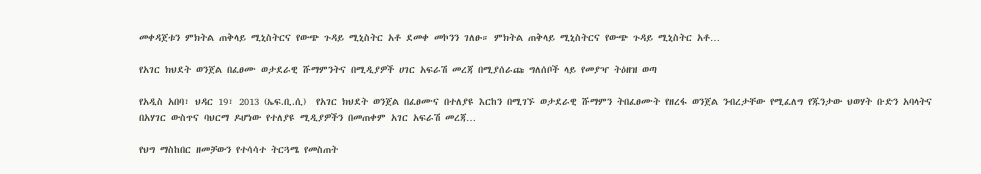መቀዳጀቱን ምክትል ጠቅላይ ሚኒስትርና የውጭ ጉዳይ ሚኒስትር አቶ ደመቀ መኮንን ገለፁ። ምክትል ጠቅላይ ሚኒስትርና የውጭ ጉዳይ ሚኒስትር አቶ…

የአገር ክህደት ወንጀል በፈፀሙ ወታደራዊ ሹማምንትና በሚዲያዎች ሀገር አፍራሽ መረጃ በሚያሰራጩ ግለሰቦች ላይ የመያዣ ትዕዘዝ ወጣ

የአዲስ አበባ፣ ህዳር 19፣ 2013 (ኤፍ.ቢ.ሲ)  የአገር ክህደት ወንጀል በፈፀሙና በተለያዩ እርከን በሚገኙ ወታደራዊ ሹማምን ትበፈፀሙት የዘረፋ ወንጀል ንብረታቸው የሚፈለግ የጁንታው ህወሃት ቡድን አባላትና በአሃገር ውስጥና ባህርማ ዶሆነው የተለያዩ ሚዲያዎችን በመጠቀም አገር አፍራሽ መረጃ…

የህግ ማስከበር ዘመቻውን የተሳሳተ ትርጓሜ የመስጠት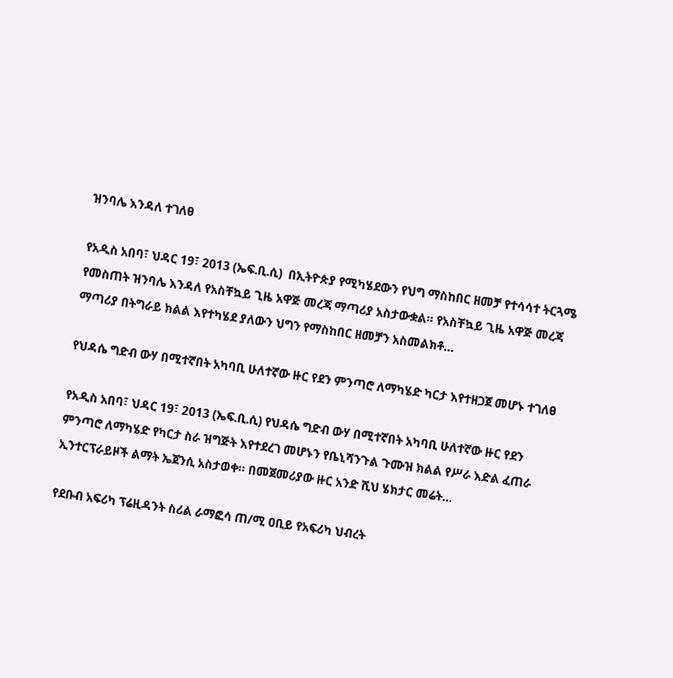ዝንባሌ እንዳለ ተገለፀ

የአዲስ አበባ፣ ህዳር 19፣ 2013 (ኤፍ.ቢ.ሲ)  በኢትዮጵያ የሚካሄደውን የህግ ማስከበር ዘመቻ የተሳሳተ ትርጓሜ የመስጠት ዝንባሌ እንዳለ የአስቸኳይ ጊዜ አዋጅ መረጃ ማጣሪያ አስታውቋል። የአስቸኳይ ጊዜ አዋጅ መረጃ ማጣሪያ በትግራይ ክልል እየተካሄደ ያለውን ህግን የማስከበር ዘመቻን አስመልክቶ…

የህዳሴ ግድብ ውሃ በሚተኛበት አካባቢ ሁለተኛው ዙር የደን ምንጣሮ ለማካሄድ ካርታ እየተዘጋጀ መሆኑ ተገለፀ

የአዲስ አበባ፣ ህዳር 19፣ 2013 (ኤፍ.ቢ.ሲ) የህዳሴ ግድብ ውሃ በሚተኛበት አካባቢ ሁለተኛው ዙር የደን ምንጣሮ ለማካሄድ የካርታ ስራ ዝግጅት እየተደረገ መሆኑን የቤኒሻንጉል ጉሙዝ ክልል የሥራ እድል ፈጠራ ኢንተርፕራይዞች ልማት ኤጀንሲ አስታወቀ። በመጀመሪያው ዙር አንድ ሺህ ሄክታር መሬት…

የደቡብ አፍሪካ ፕሬዚዳንት ስሪል ራማፎሳ ጠ/ሚ ዐቢይ የአፍሪካ ህብረት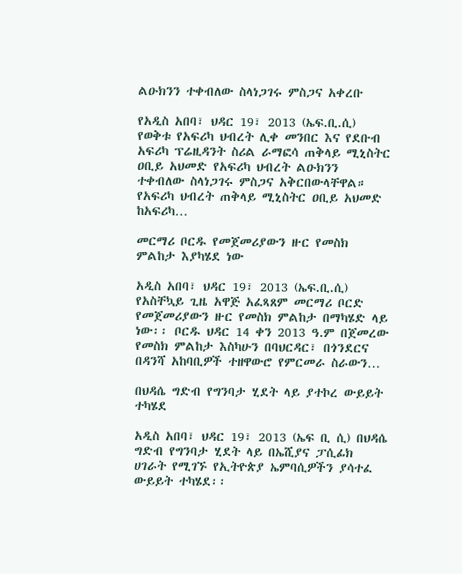ልዑክንን ተቀብለው ስላነጋገሩ ምስጋና አቀረቡ

የአዲስ አበባ፣ ህዳር 19፣ 2013 (ኤፍ.ቢ.ሲ) የወቅቱ የአፍሪካ ህብረት ሊቀ መንበር እና የደቡብ አፍሪካ ፕሬዚዳንት ስሪል ራማፎሳ ጠቅላይ ሚኒስትር ዐቢይ አህመድ የአፍሪካ ህብረት ልዑክንን ተቀብለው ስላነጋገሩ ምስጋና አቅርበውላቸዋል። የአፍሪካ ህብረት ጠቅላይ ሚኒስትር ዐቢይ አህመድ ከአፍሪካ…

መርማሪ ቦርዱ የመጀመሪያውን ዙር የመስክ ምልከታ እያካሄደ ነው

አዲስ አበባ፣ ህዳር 19፣ 2013 (ኤፍ.ቢ.ሲ) የአስቸኳይ ጊዜ አዋጅ አፈጻጸም መርማሪ ቦርድ የመጀመሪያውን ዙር የመስክ ምልከታ በማካሄድ ላይ ነው፡፡ ቦርዱ ህዳር 14 ቀን 2013 ዓ.ም በጀመረው የመስክ ምልከታ እስካሁን በባህርዳር፣ በጎንደርና በዳንሻ አከባቢዎች ተዘዋውሮ የምርመራ ስራውን…

በህዳሴ ግድብ የግንባታ ሂደት ላይ ያተኮረ ውይይት ተካሄደ

አዲስ አበባ፣ ህዳር 19፣ 2013 (ኤፍ ቢ ሲ) በህዳሴ ግድብ የግንባታ ሂደት ላይ በኤሺያና ፓሲፊክ ሀገራት የሚገኙ የኢትዮጵያ ኤምባሲዎችን ያሳተፈ ውይይት ተካሄደ፡፡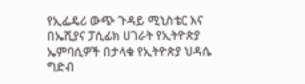የኢፌዴሪ ውጭ ጉዳይ ሚኒስቴር እና በኤሺያና ፓሲፊክ ሀገራት የኢትዮጵያ ኤምባሲዎች በታላቁ የኢትዮጵያ ህዳሴ ግድብ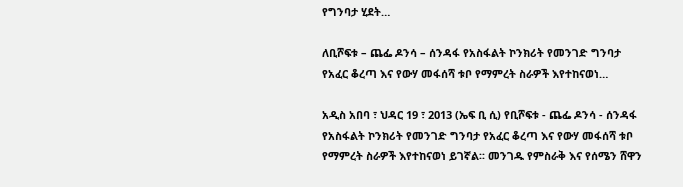የግንባታ ሂደት…

ለቢሾፍቱ – ጨፌ ዶንሳ – ሰንዳፋ የአስፋልት ኮንክሪት የመንገድ ግንባታ የአፈር ቆረጣ እና የውሃ መፋሰሻ ቱቦ የማምረት ስራዎች እየተከናወነ…

አዲስ አበባ ፣ ህዳር 19 ፣ 2013 (ኤፍ ቢ ሲ) የቢሾፍቱ - ጨፌ ዶንሳ - ሰንዳፋ የአስፋልት ኮንክሪት የመንገድ ግንባታ የአፈር ቆረጣ እና የውሃ መፋሰሻ ቱቦ የማምረት ስራዎች እየተከናወነ ይገኛል፡፡ መንገዱ የምስራቅ እና የሰሜን ሸዋን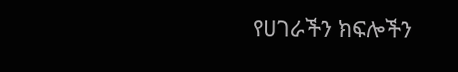የሀገራችን ክፍሎችን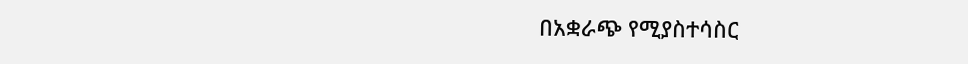በአቋራጭ የሚያስተሳስር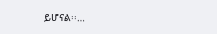ይሆናል፡፡…